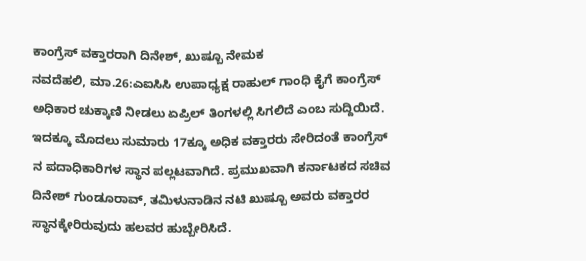ಕಾಂಗ್ರೆಸ್ ವಕ್ತಾರರಾಗಿ ದಿನೇಶ್, ಖುಷ್ಬೂ ನೇಮಕ
ನವದೆಹಲಿ, ಮಾ.26:ಎಐಸಿಸಿ ಉಪಾಧ್ಯಕ್ಷ ರಾಹುಲ್ ಗಾಂಧಿ ಕೈಗೆ ಕಾಂಗ್ರೆಸ್ ಅಧಿಕಾರ ಚುಕ್ಕಾಣಿ ನೀಡಲು ಏಪ್ರಿಲ್ ತಿಂಗಳಲ್ಲಿ ಸಿಗಲಿದೆ ಎಂಬ ಸುದ್ದಿಯಿದೆ. ಇದಕ್ಕೂ ಮೊದಲು ಸುಮಾರು 17ಕ್ಕೂ ಅಧಿಕ ವಕ್ತಾರರು ಸೇರಿದಂತೆ ಕಾಂಗ್ರೆಸ್ ನ ಪದಾಧಿಕಾರಿಗಳ ಸ್ಥಾನ ಪಲ್ಲಟವಾಗಿದೆ. ಪ್ರಮುಖವಾಗಿ ಕರ್ನಾಟಕದ ಸಚಿವ ದಿನೇಶ್ ಗುಂಡೂರಾವ್, ತಮಿಳುನಾಡಿನ ನಟಿ ಖುಷ್ಬೂ ಅವರು ವಕ್ತಾರರ ಸ್ಥಾನಕ್ಕೇರಿರುವುದು ಹಲವರ ಹುಬ್ಬೇರಿಸಿದೆ.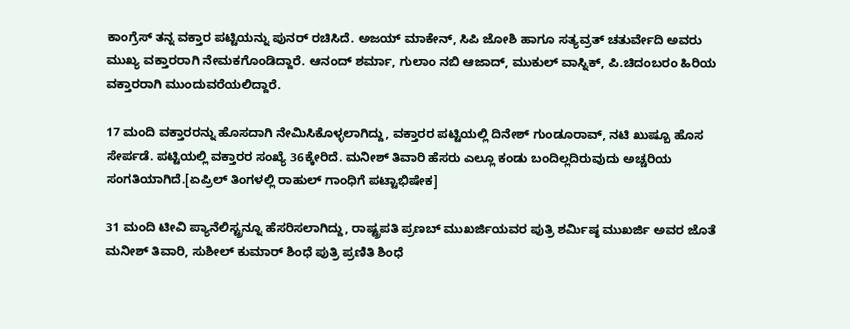ಕಾಂಗ್ರೆಸ್ ತನ್ನ ವಕ್ತಾರ ಪಟ್ಟಿಯನ್ನು ಪುನರ್ ರಚಿಸಿದೆ. ಅಜಯ್ ಮಾಕೇನ್, ಸಿಪಿ ಜೋಶಿ ಹಾಗೂ ಸತ್ಯವ್ರತ್ ಚತುರ್ವೇದಿ ಅವರು ಮುಖ್ಯ ವಕ್ತಾರರಾಗಿ ನೇಮಕಗೊಂಡಿದ್ದಾರೆ. ಆನಂದ್ ಶರ್ಮಾ, ಗುಲಾಂ ನಬಿ ಆಜಾದ್, ಮುಕುಲ್ ವಾಸ್ನಿಕ್, ಪಿ.ಚಿದಂಬರಂ ಹಿರಿಯ ವಕ್ತಾರರಾಗಿ ಮುಂದುವರೆಯಲಿದ್ದಾರೆ.

17 ಮಂದಿ ವಕ್ತಾರರನ್ನು ಹೊಸದಾಗಿ ನೇಮಿಸಿಕೊಳ್ಳಲಾಗಿದ್ದು, ವಕ್ತಾರರ ಪಟ್ಟಿಯಲ್ಲಿ ದಿನೇಶ್ ಗುಂಡೂರಾವ್, ನಟಿ ಖುಷ್ಬೂ ಹೊಸ ಸೇರ್ಪಡೆ. ಪಟ್ಟಿಯಲ್ಲಿ ವಕ್ತಾರರ ಸಂಖ್ಯೆ 36ಕ್ಕೇರಿದೆ. ಮನೀಶ್ ತಿವಾರಿ ಹೆಸರು ಎಲ್ಲೂ ಕಂಡು ಬಂದಿಲ್ಲದಿರುವುದು ಅಚ್ಚರಿಯ ಸಂಗತಿಯಾಗಿದೆ.[ಏಪ್ರಿಲ್ ತಿಂಗಳಲ್ಲಿ ರಾಹುಲ್ ಗಾಂಧಿಗೆ ಪಟ್ಟಾಭಿಷೇಕ]

31 ಮಂದಿ ಟೀವಿ ಪ್ಯಾನೆಲಿಸ್ಟ್ರನ್ನೂ ಹೆಸರಿಸಲಾಗಿದ್ದು, ರಾಷ್ಟ್ರಪತಿ ಪ್ರಣಬ್ ಮುಖರ್ಜಿಯವರ ಪುತ್ರಿ ಶರ್ಮಿಷ್ಠ ಮುಖರ್ಜಿ ಅವರ ಜೊತೆ ಮನೀಶ್ ತಿವಾರಿ, ಸುಶೀಲ್ ಕುಮಾರ್ ಶಿಂಧೆ ಪುತ್ರಿ ಪ್ರಣಿತಿ ಶಿಂಧೆ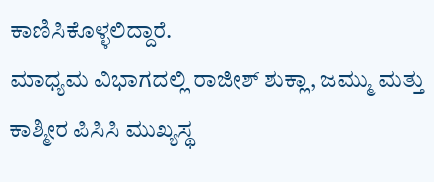ಕಾಣಿಸಿಕೊಳ್ಳಲಿದ್ದಾರೆ.
ಮಾಧ್ಯಮ ವಿಭಾಗದಲ್ಲಿ ರಾಜೀಶ್ ಶುಕ್ಲಾ, ಜಮ್ಮು ಮತ್ತು ಕಾಶ್ಮೀರ ಪಿಸಿಸಿ ಮುಖ್ಯಸ್ಥ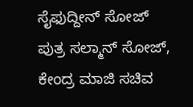ಸೈಫುದ್ದೀನ್ ಸೋಜ್ ಪುತ್ರ ಸಲ್ಮಾನ್ ಸೋಜ್, ಕೇಂದ್ರ ಮಾಜಿ ಸಚಿವ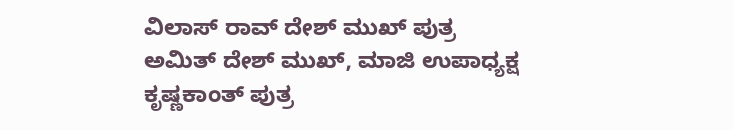ವಿಲಾಸ್ ರಾವ್ ದೇಶ್ ಮುಖ್ ಪುತ್ರ ಅಮಿತ್ ದೇಶ್ ಮುಖ್, ಮಾಜಿ ಉಪಾಧ್ಯಕ್ಷ ಕೃಷ್ಣಕಾಂತ್ ಪುತ್ರ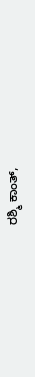ರಶ್ಮಿ ಕಾಂತ್,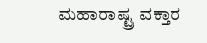ಮಹಾರಾಷ್ಟ್ರ ವಕ್ತಾರ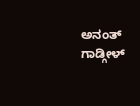ಅನಂತ್ ಗಾಡ್ಗೀಳ್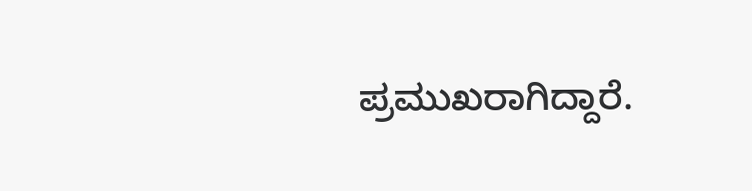ಪ್ರಮುಖರಾಗಿದ್ದಾರೆ.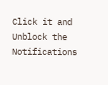Click it and Unblock the Notifications